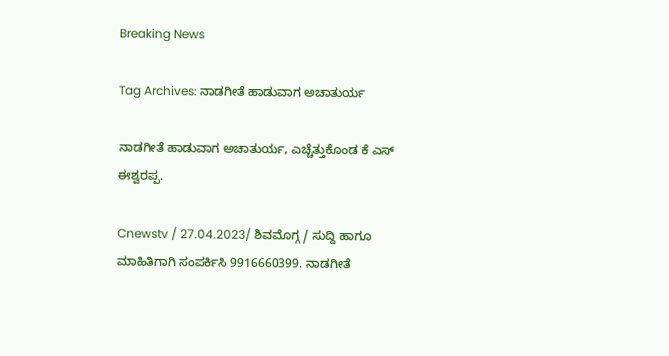Breaking News

Tag Archives: ನಾಡಗೀತೆ ಹಾಡುವಾಗ ಅಚಾತುರ್ಯ

ನಾಡಗೀತೆ ಹಾಡುವಾಗ ಅಚಾತುರ್ಯ, ಎಚ್ಚೆತ್ತುಕೊಂಡ ಕೆ ಎಸ್ ಈಶ್ವರಪ್ಪ.

Cnewstv / 27.04.2023/ ಶಿವಮೊಗ್ಗ / ಸುದ್ದಿ ಹಾಗೂ ಮಾಹಿತಿಗಾಗಿ ಸಂಪರ್ಕಿಸಿ 9916660399. ನಾಡಗೀತೆ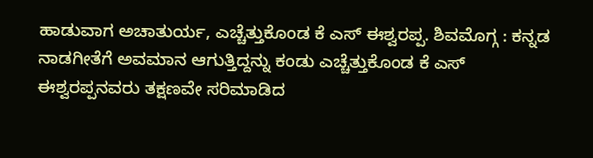ಹಾಡುವಾಗ ಅಚಾತುರ್ಯ, ಎಚ್ಚೆತ್ತುಕೊಂಡ ಕೆ ಎಸ್ ಈಶ್ವರಪ್ಪ. ಶಿವಮೊಗ್ಗ : ಕನ್ನಡ ನಾಡಗೀತೆಗೆ ಅವಮಾನ ಆಗುತ್ತಿದ್ದನ್ನು ಕಂಡು ಎಚ್ಚೆತ್ತುಕೊಂಡ ಕೆ ಎಸ್ ಈಶ್ವರಪ್ಪನವರು ತಕ್ಷಣವೇ ಸರಿಮಾಡಿದ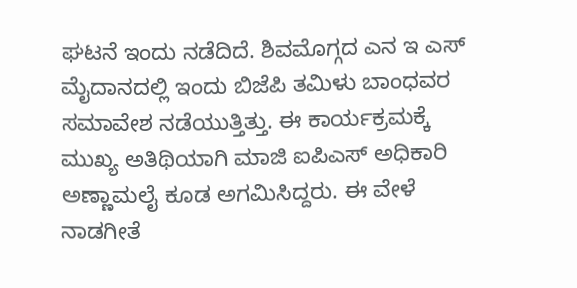ಘಟನೆ ಇಂದು ನಡೆದಿದೆ. ಶಿವಮೊಗ್ಗದ ಎನ ಇ ಎಸ್ ಮೈದಾನದಲ್ಲಿ ಇಂದು ಬಿಜೆಪಿ ತಮಿಳು ಬಾಂಧವರ ಸಮಾವೇಶ ನಡೆಯುತ್ತಿತ್ತು. ಈ ಕಾರ್ಯಕ್ರಮಕ್ಕೆ ಮುಖ್ಯ ಅತಿಥಿಯಾಗಿ ಮಾಜಿ ಐಪಿಎಸ್ ಅಧಿಕಾರಿ ಅಣ್ಣಾಮಲೈ ಕೂಡ ಅಗಮಿಸಿದ್ದರು. ಈ ವೇಳೆ ನಾಡಗೀತೆ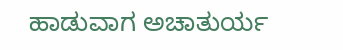ಹಾಡುವಾಗ ಅಚಾತುರ್ಯ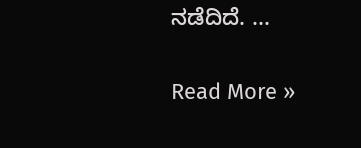ನಡೆದಿದೆ. ...

Read More »